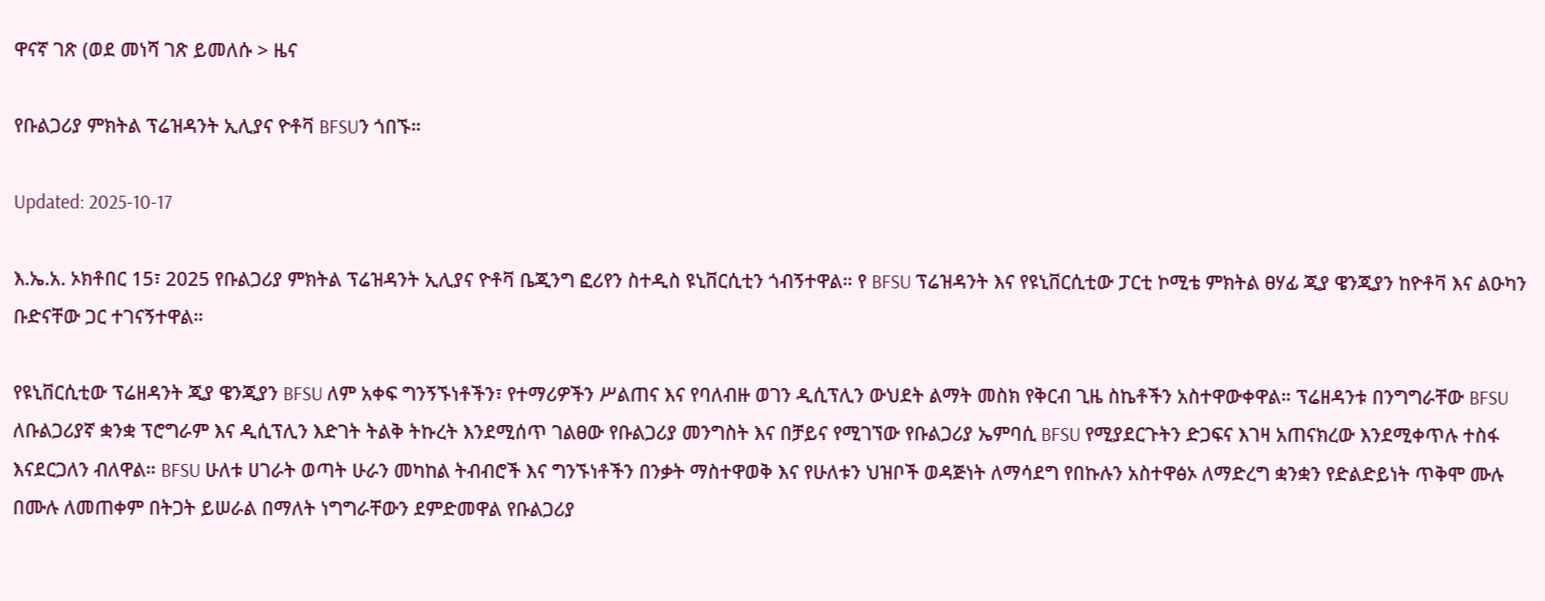ዋናኛ ገጽ (ወደ መነሻ ገጽ ይመለሱ > ዜና

የቡልጋሪያ ምክትል ፕሬዝዳንት ኢሊያና ዮቶቫ BFSUን ጎበኙ።

Updated: 2025-10-17

እ.ኤ.አ. ኦክቶበር 15፣ 2025 የቡልጋሪያ ምክትል ፕሬዝዳንት ኢሊያና ዮቶቫ ቤጂንግ ፎሪየን ስተዲስ ዩኒቨርሲቲን ጎብኝተዋል። የ BFSU ፕሬዝዳንት እና የዩኒቨርሲቲው ፓርቲ ኮሚቴ ምክትል ፀሃፊ ጂያ ዌንጂያን ከዮቶቫ እና ልዑካን ቡድናቸው ጋር ተገናኝተዋል።

የዩኒቨርሲቲው ፕሬዘዳንት ጂያ ዌንጂያን BFSU ለም አቀፍ ግንኝኙነቶችን፣ የተማሪዎችን ሥልጠና እና የባለብዙ ወገን ዲሲፕሊን ውህደት ልማት መስክ የቅርብ ጊዜ ስኬቶችን አስተዋውቀዋል። ፕሬዘዳንቱ በንግግራቸው BFSU ለቡልጋሪያኛ ቋንቋ ፕሮግራም እና ዲሲፕሊን እድገት ትልቅ ትኩረት እንደሚሰጥ ገልፀው የቡልጋሪያ መንግስት እና በቻይና የሚገኘው የቡልጋሪያ ኤምባሲ BFSU የሚያደርጉትን ድጋፍና እገዛ አጠናክረው እንደሚቀጥሉ ተስፋ እናደርጋለን ብለዋል። BFSU ሁለቱ ሀገራት ወጣት ሁራን መካከል ትብብሮች እና ግንኙነቶችን በንቃት ማስተዋወቅ እና የሁለቱን ህዝቦች ወዳጅነት ለማሳደግ የበኩሉን አስተዋፅኦ ለማድረግ ቋንቋን የድልድይነት ጥቅሞ ሙሉ በሙሉ ለመጠቀም በትጋት ይሠራል በማለት ነግግራቸውን ደምድመዋል የቡልጋሪያ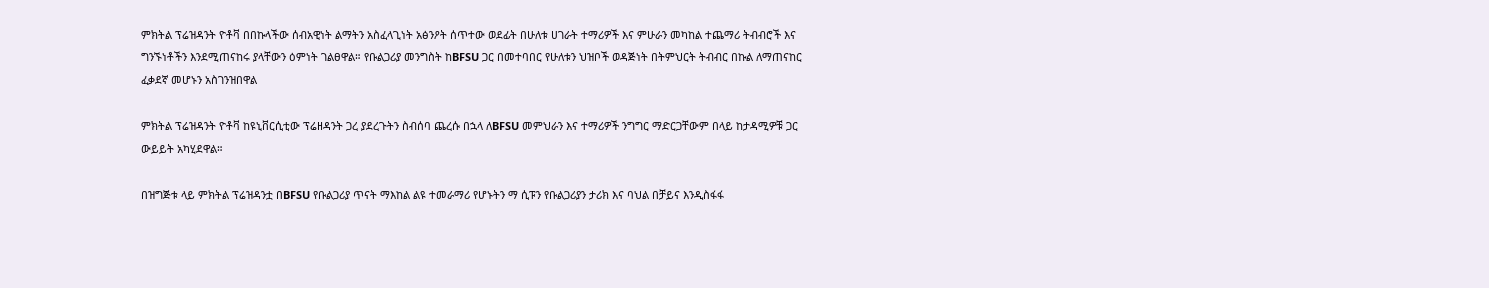ምክትል ፕሬዝዳንት ዮቶቫ በበኩላችው ሰብአዊነት ልማትን አስፈላጊነት አፅንዖት ሰጥተው ወደፊት በሁለቱ ሀገራት ተማሪዎች እና ምሁራን መካከል ተጨማሪ ትብብሮች እና ግንኙነቶችን እንደሚጠናከሩ ያላቸውን ዕምነት ገልፀዋል። የቡልጋሪያ መንግስት ከBFSU ጋር በመተባበር የሁለቱን ህዝቦች ወዳጅነት በትምህርት ትብብር በኩል ለማጠናከር ፈቃደኛ መሆኑን አስገንዝበዋል

ምክትል ፕሬዝዳንት ዮቶቫ ከዩኒቨርሲቲው ፕሬዘዳንት ጋረ ያደረጉትን ስብሰባ ጨረሱ በኋላ ለBFSU መምህራን እና ተማሪዎች ንግግር ማድርጋቸውም በላይ ከታዳሚዎቹ ጋር ውይይት አካሂደዋል።

በዝግጅቱ ላይ ምክትል ፕሬዝዳንቷ በBFSU የቡልጋሪያ ጥናት ማእከል ልዩ ተመራማሪ የሆኑትን ማ ሲፑን የቡልጋሪያን ታሪክ እና ባህል በቻይና እንዲስፋፋ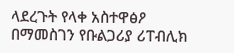ላደረጉት የላቀ አስተዋፅዖ በማመስገን የቡልጋሪያ ሪፐብሊክ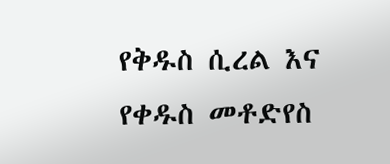የቅዱስ ሲረል እና የቀዱስ መቶድየስ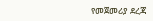የመጀመሪያ ደረጃ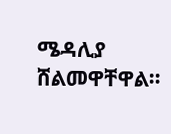ሜዳሊያ ሸልመዋቸዋል።